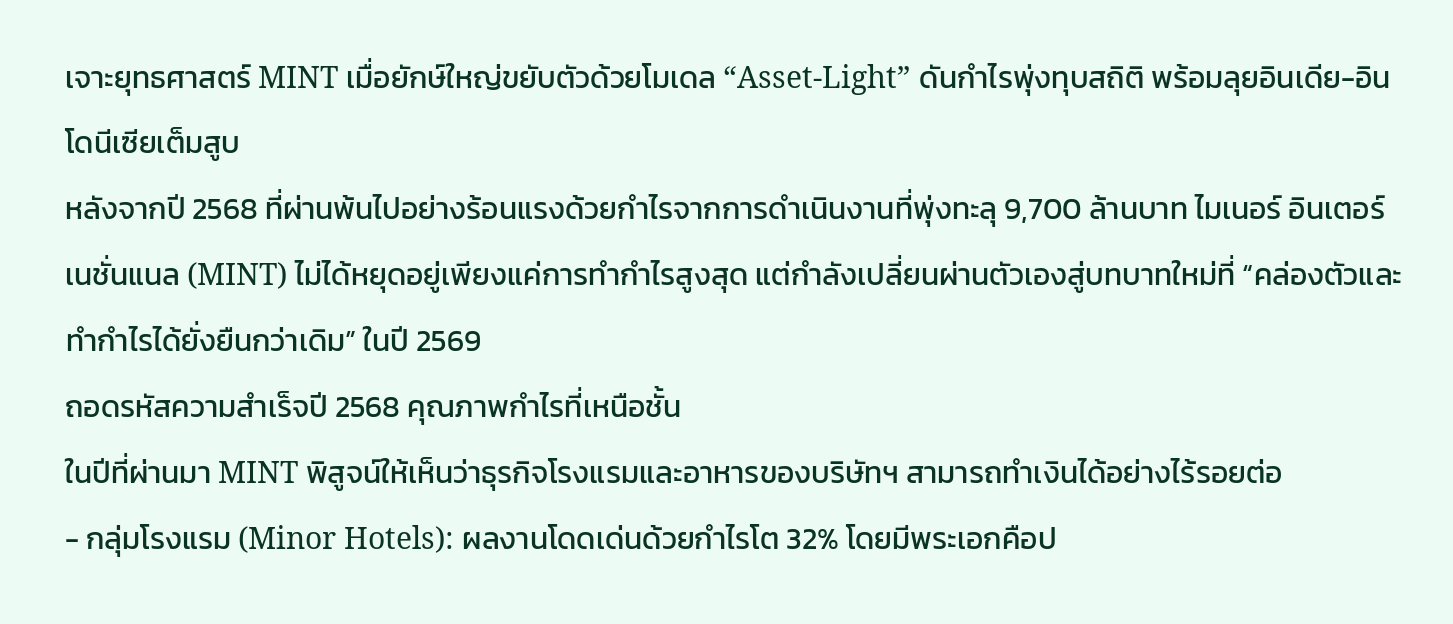เจาะยุทธศาสตร์ MINT เมื่อยักษ์ใหญ่ขยับตัวด้วยโมเดล “Asset-Light” ดันกำไรพุ่งทุบสถิติ พร้อมลุยอินเดีย-อินโดนีเซียเต็มสูบ
หลังจากปี 2568 ที่ผ่านพ้นไปอย่างร้อนแรงด้วยกำไรจากการดำเนินงานที่พุ่งทะลุ 9,700 ล้านบาท ไมเนอร์ อินเตอร์เนชั่นแนล (MINT) ไม่ได้หยุดอยู่เพียงแค่การทำกำไรสูงสุด แต่กำลังเปลี่ยนผ่านตัวเองสู่บทบาทใหม่ที่ “คล่องตัวและทำกำไรได้ยั่งยืนกว่าเดิม” ในปี 2569
ถอดรหัสความสำเร็จปี 2568 คุณภาพกำไรที่เหนือชั้น
ในปีที่ผ่านมา MINT พิสูจน์ให้เห็นว่าธุรกิจโรงแรมและอาหารของบริษัทฯ สามารถทำเงินได้อย่างไร้รอยต่อ
- กลุ่มโรงแรม (Minor Hotels): ผลงานโดดเด่นด้วยกำไรโต 32% โดยมีพระเอกคือป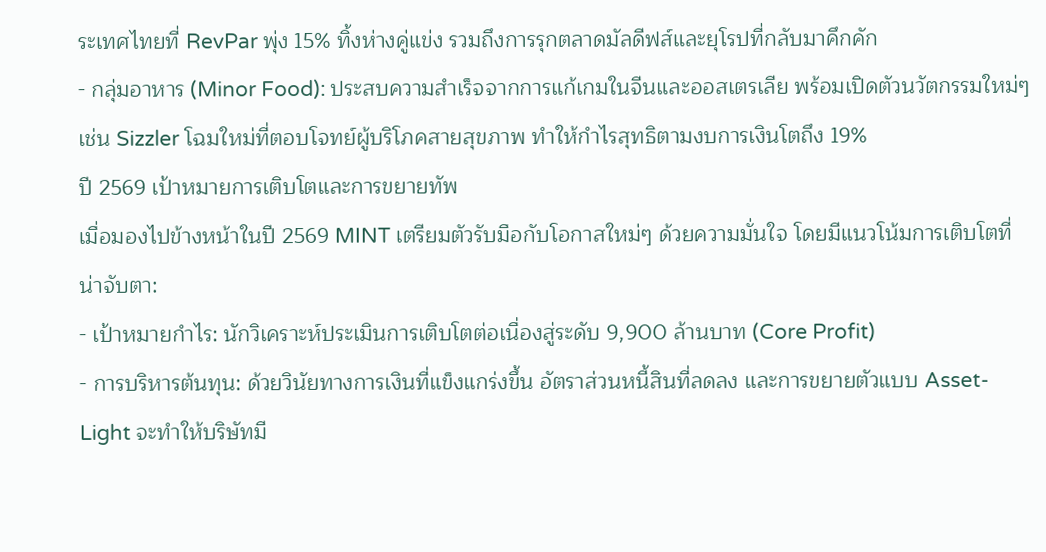ระเทศไทยที่ RevPar พุ่ง 15% ทิ้งห่างคู่แข่ง รวมถึงการรุกตลาดมัลดีฟส์และยุโรปที่กลับมาคึกคัก
- กลุ่มอาหาร (Minor Food): ประสบความสำเร็จจากการแก้เกมในจีนและออสเตรเลีย พร้อมเปิดตัวนวัตกรรมใหม่ๆ เช่น Sizzler โฉมใหม่ที่ตอบโจทย์ผู้บริโภคสายสุขภาพ ทำให้กำไรสุทธิตามงบการเงินโตถึง 19%
ปี 2569 เป้าหมายการเติบโตและการขยายทัพ
เมื่อมองไปข้างหน้าในปี 2569 MINT เตรียมตัวรับมือกับโอกาสใหม่ๆ ด้วยความมั่นใจ โดยมีแนวโน้มการเติบโตที่น่าจับตา:
- เป้าหมายกำไร: นักวิเคราะห์ประเมินการเติบโตต่อเนื่องสู่ระดับ 9,900 ล้านบาท (Core Profit)
- การบริหารต้นทุน: ด้วยวินัยทางการเงินที่แข็งแกร่งขึ้น อัตราส่วนหนี้สินที่ลดลง และการขยายตัวแบบ Asset-Light จะทำให้บริษัทมี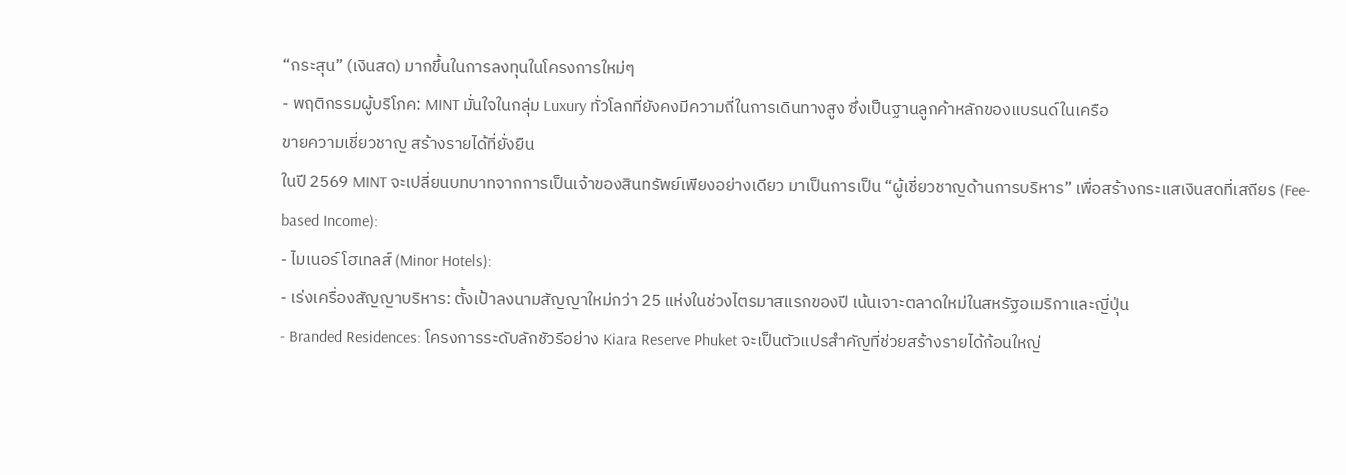“กระสุน” (เงินสด) มากขึ้นในการลงทุนในโครงการใหม่ๆ
- พฤติกรรมผู้บริโภค: MINT มั่นใจในกลุ่ม Luxury ทั่วโลกที่ยังคงมีความถี่ในการเดินทางสูง ซึ่งเป็นฐานลูกค้าหลักของแบรนด์ในเครือ
ขายความเชี่ยวชาญ สร้างรายได้ที่ยั่งยืน
ในปี 2569 MINT จะเปลี่ยนบทบาทจากการเป็นเจ้าของสินทรัพย์เพียงอย่างเดียว มาเป็นการเป็น “ผู้เชี่ยวชาญด้านการบริหาร” เพื่อสร้างกระแสเงินสดที่เสถียร (Fee-based Income):
- ไมเนอร์ โฮเทลส์ (Minor Hotels):
- เร่งเครื่องสัญญาบริหาร: ตั้งเป้าลงนามสัญญาใหม่กว่า 25 แห่งในช่วงไตรมาสแรกของปี เน้นเจาะตลาดใหม่ในสหรัฐอเมริกาและญี่ปุ่น
- Branded Residences: โครงการระดับลักชัวรีอย่าง Kiara Reserve Phuket จะเป็นตัวแปรสำคัญที่ช่วยสร้างรายได้ก้อนใหญ่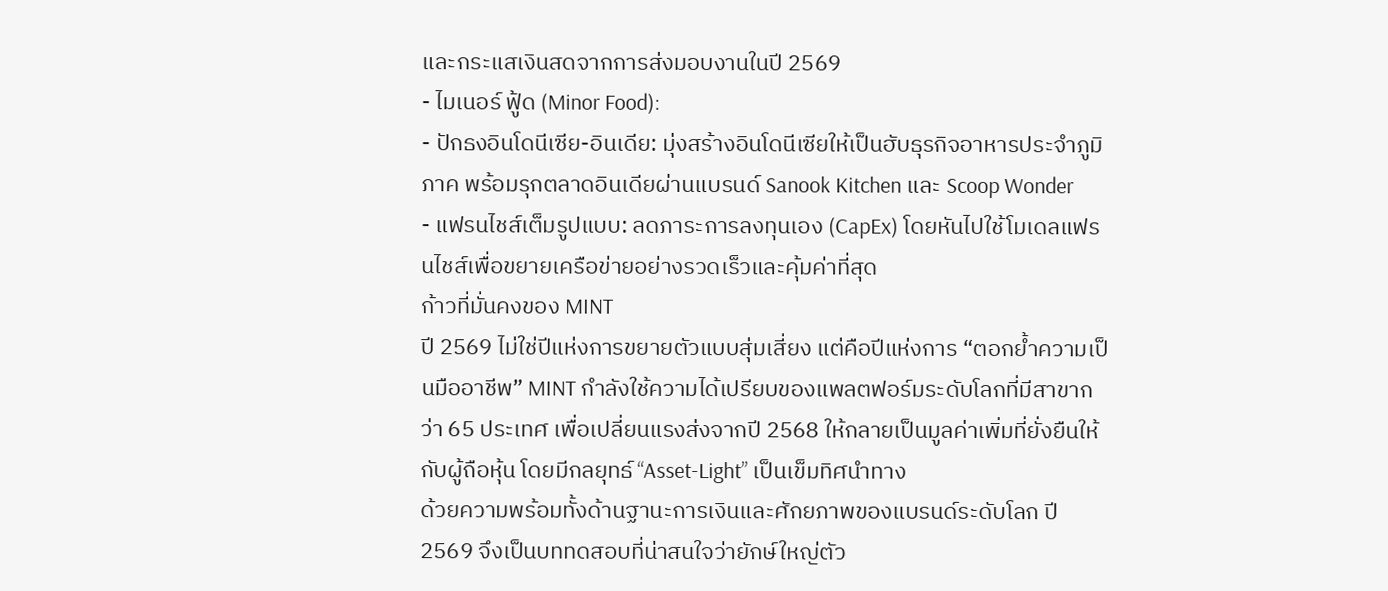และกระแสเงินสดจากการส่งมอบงานในปี 2569
- ไมเนอร์ ฟู้ด (Minor Food):
- ปักธงอินโดนีเซีย-อินเดีย: มุ่งสร้างอินโดนีเซียให้เป็นฮับธุรกิจอาหารประจำภูมิภาค พร้อมรุกตลาดอินเดียผ่านแบรนด์ Sanook Kitchen และ Scoop Wonder
- แฟรนไชส์เต็มรูปแบบ: ลดภาระการลงทุนเอง (CapEx) โดยหันไปใช้โมเดลแฟรนไชส์เพื่อขยายเครือข่ายอย่างรวดเร็วและคุ้มค่าที่สุด
ก้าวที่มั่นคงของ MINT
ปี 2569 ไม่ใช่ปีแห่งการขยายตัวแบบสุ่มเสี่ยง แต่คือปีแห่งการ “ตอกย้ำความเป็นมืออาชีพ” MINT กำลังใช้ความได้เปรียบของแพลตฟอร์มระดับโลกที่มีสาขากว่า 65 ประเทศ เพื่อเปลี่ยนแรงส่งจากปี 2568 ให้กลายเป็นมูลค่าเพิ่มที่ยั่งยืนให้กับผู้ถือหุ้น โดยมีกลยุทธ์ “Asset-Light” เป็นเข็มทิศนำทาง
ด้วยความพร้อมทั้งด้านฐานะการเงินและศักยภาพของแบรนด์ระดับโลก ปี 2569 จึงเป็นบททดสอบที่น่าสนใจว่ายักษ์ใหญ่ตัว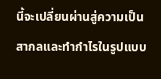นี้จะเปลี่ยนผ่านสู่ความเป็นสากลและทำกำไรในรูปแบบ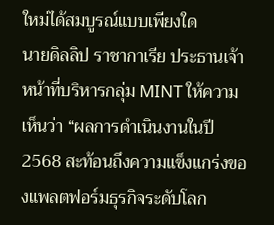ใหม่ได้สมบูรณ์แบบเพียงใด
นายดิลลิป ราชากาเรีย ประธานเจ้าหน้าที่บริหารกลุ่ม MINT ให้ความเห็นว่า “ผลการดำเนินงานในปี 2568 สะท้อนถึงความแข็งแกร่งของแพลตฟอร์มธุรกิจระดับโลก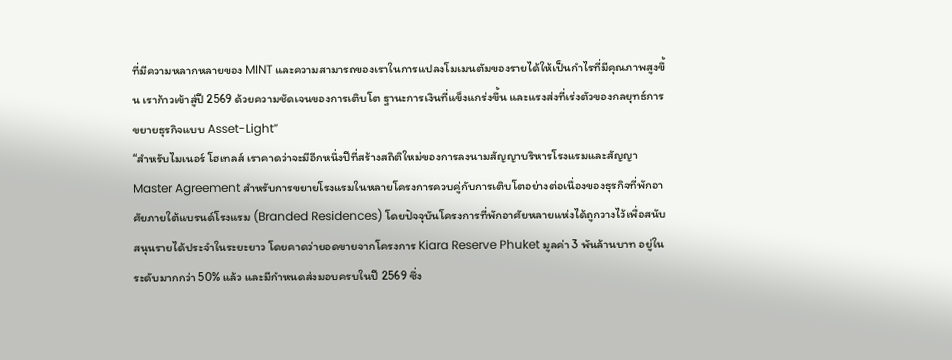ที่มีความหลากหลายของ MINT และความสามารถของเราในการแปลงโมเมนตัมของรายได้ให้เป็นกำไรที่มีคุณภาพสูงขึ้น เราก้าวเข้าสู่ปี 2569 ด้วยความชัดเจนของการเติบโต ฐานะการเงินที่แข็งแกร่งขึ้น และแรงส่งที่เร่งตัวของกลยุทธ์การขยายธุรกิจแบบ Asset-Light”
“สำหรับไมเนอร์ โฮเทลส์ เราคาดว่าจะมีอีกหนึ่งปีที่สร้างสถิติใหม่ของการลงนามสัญญาบริหารโรงแรมและสัญญา Master Agreement สำหรับการขยายโรงแรมในหลายโครงการควบคู่กับการเติบโตอย่างต่อเนื่องของธุรกิจที่พักอาศัยภายใต้แบรนด์โรงแรม (Branded Residences) โดยปัจจุบันโครงการที่พักอาศัยหลายแห่งได้ถูกวางไว้เพื่อสนับสนุนรายได้ประจำในระยะยาว โดยคาดว่ายอดขายจากโครงการ Kiara Reserve Phuket มูลค่า 3 พันล้านบาท อยู่ในระดับมากกว่า 50% แล้ว และมีกำหนดส่งมอบครบในปี 2569 ซึ่ง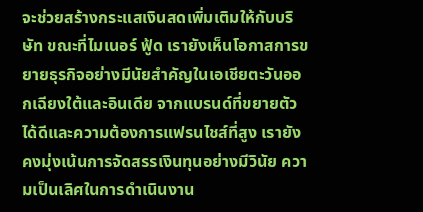จะช่วยสร้างกระแสเงินสดเพิ่มเติมให้กับบริษัท ขณะที่ไมเนอร์ ฟู้ด เรายังเห็นโอกาสการขยายธุรกิจอย่างมีนัยสำคัญในเอเชียตะวันออกเฉียงใต้และอินเดีย จากแบรนด์ที่ขยายตัวได้ดีและความต้องการแฟรนไชส์ที่สูง เรายังคงมุ่งเน้นการจัดสรรเงินทุนอย่างมีวินัย ความเป็นเลิศในการดำเนินงาน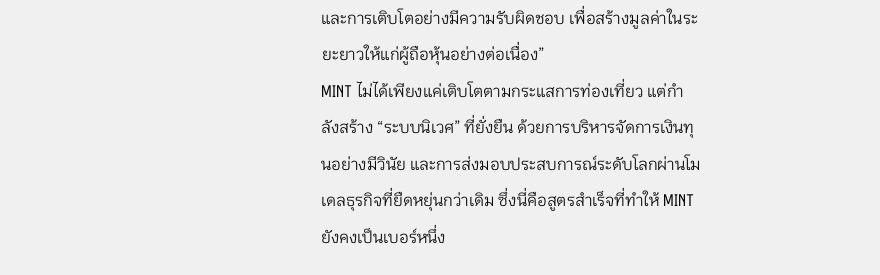และการเติบโตอย่างมีความรับผิดชอบ เพื่อสร้างมูลค่าในระยะยาวให้แก่ผู้ถือหุ้นอย่างต่อเนื่อง”
MINT ไม่ได้เพียงแค่เติบโตตามกระแสการท่องเที่ยว แต่กำลังสร้าง “ระบบนิเวศ” ที่ยั่งยืน ด้วยการบริหารจัดการเงินทุนอย่างมีวินัย และการส่งมอบประสบการณ์ระดับโลกผ่านโมเดลธุรกิจที่ยืดหยุ่นกว่าเดิม ซึ่งนี่คือสูตรสำเร็จที่ทำให้ MINT ยังคงเป็นเบอร์หนึ่ง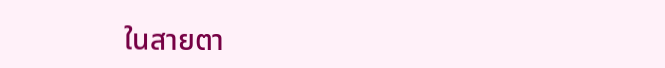ในสายตา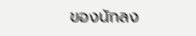ของนักลง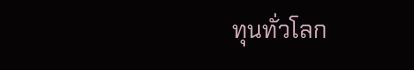ทุนทั่วโลก